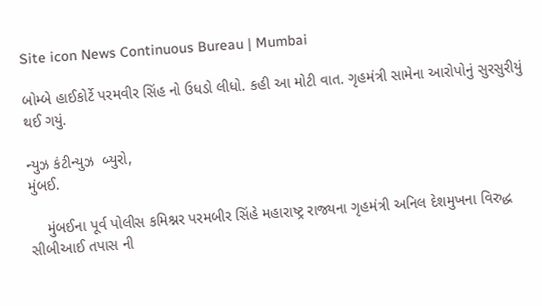Site icon News Continuous Bureau | Mumbai

બોમ્બે હાઈકોર્ટે પરમવીર સિંહ નો ઉધડો લીધો. કહી આ મોટી વાત. ગૃહમંત્રી સામેના આરોપોનું સુરસુરીયું થઈ ગયું.

ન્યુઝ કંટીન્યુઝ  બ્યુરો,
મુંબઈ.

    મુંબઈના પૂર્વ પોલીસ કમિશ્નર પરમબીર સિંહે મહારાષ્ટ્ર રાજ્યના ગૃહમંત્રી અનિલ દેશમુખના વિરુદ્ધ સીબીઆઈ તપાસ ની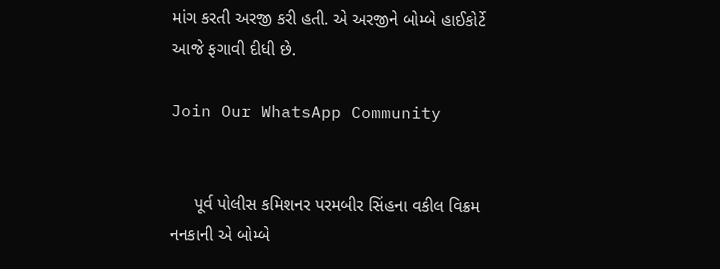માંગ કરતી અરજી કરી હતી. એ અરજીને બોમ્બે હાઈકોર્ટે આજે ફગાવી દીધી છે.

Join Our WhatsApp Community


     પૂર્વ પોલીસ કમિશનર પરમબીર સિંહના વકીલ વિક્રમ નનકાની એ બોમ્બે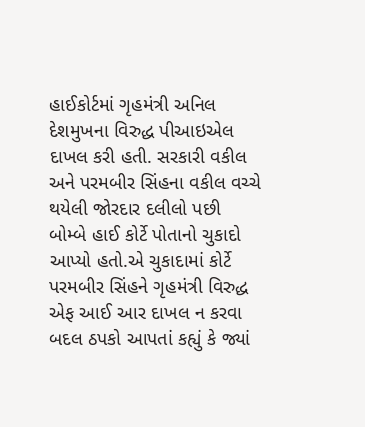હાઈકોર્ટમાં ગૃહમંત્રી અનિલ દેશમુખના વિરુદ્ધ પીઆઇએલ દાખલ કરી હતી. સરકારી વકીલ અને પરમબીર સિંહના વકીલ વચ્ચે થયેલી જોરદાર દલીલો પછી બોમ્બે હાઈ કોર્ટે પોતાનો ચુકાદો આપ્યો હતો.એ ચુકાદામાં કોર્ટે પરમબીર સિંહને ગૃહમંત્રી વિરુદ્ધ એફ આઈ આર દાખલ ન કરવા બદલ ઠપકો આપતાં કહ્યું કે જ્યાં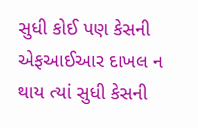સુધી કોઈ પણ કેસની એફઆઈઆર દાખલ ન થાય ત્યાં સુધી કેસની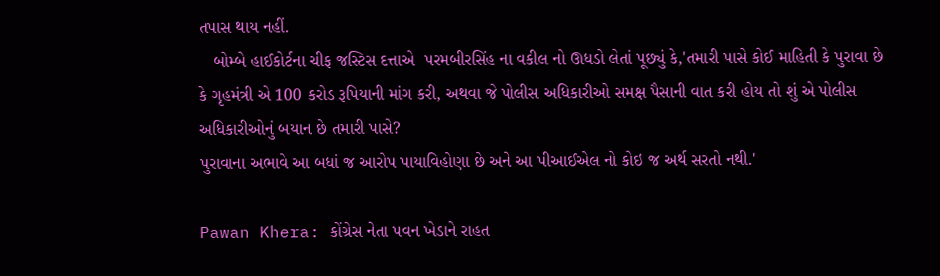તપાસ થાય નહીં.
   બોમ્બે હાઈકોર્ટના ચીફ જસ્ટિસ દત્તાએ  પરમબીરસિંહ ના વકીલ નો ઊધડો લેતાં પૂછ્યું કે,'તમારી પાસે કોઈ માહિતી કે પુરાવા છે કે ગૃહમંત્રી એ 100 કરોડ રૂપિયાની માંગ કરી, અથવા જે પોલીસ અધિકારીઓ સમક્ષ પૈસાની વાત કરી હોય તો શું એ પોલીસ અધિકારીઓનું બયાન છે તમારી પાસે?
પુરાવાના અભાવે આ બધાં જ આરોપ પાયાવિહોણા છે અને આ પીઆઈએલ નો કોઇ જ અર્થ સરતો નથી.'

Pawan Khera: કોંગ્રેસ નેતા પવન ખેડાને રાહત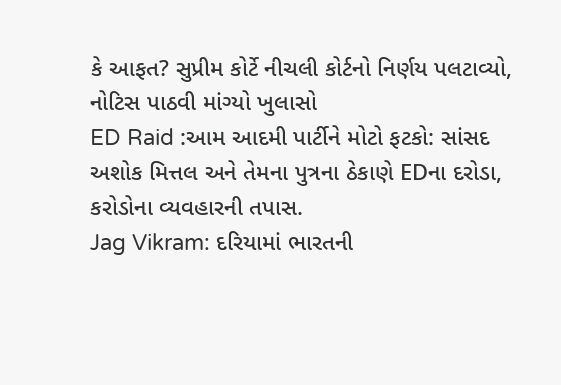કે આફત? સુપ્રીમ કોર્ટે નીચલી કોર્ટનો નિર્ણય પલટાવ્યો, નોટિસ પાઠવી માંગ્યો ખુલાસો
ED Raid :આમ આદમી પાર્ટીને મોટો ફટકો: સાંસદ અશોક મિત્તલ અને તેમના પુત્રના ઠેકાણે EDના દરોડા, કરોડોના વ્યવહારની તપાસ.
Jag Vikram: દરિયામાં ભારતની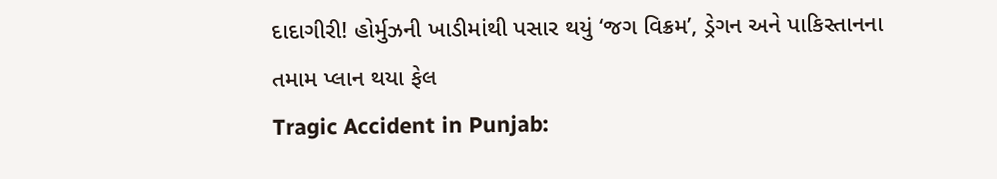દાદાગીરી! હોર્મુઝની ખાડીમાંથી પસાર થયું ‘જગ વિક્રમ’, ડ્રેગન અને પાકિસ્તાનના તમામ પ્લાન થયા ફેલ
Tragic Accident in Punjab: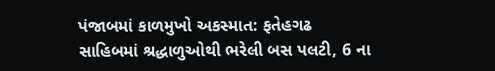પંજાબમાં કાળમુખો અકસ્માત: ફતેહગઢ સાહિબમાં શ્રદ્ધાળુઓથી ભરેલી બસ પલટી, 6 ના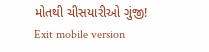મોતથી ચીસયારીઓ ગુંજી!
Exit mobile version